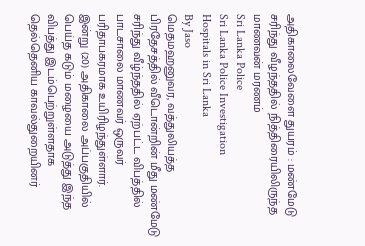அதிகாலைவேளை துயரம் : மண்மேடு சரிந்து வீழந்ததில் நித்திரையிலிருந்த மாணவன் மரணம்
Sri Lanka Police
Sri Lanka Police Investigation
Hospitals in Sri Lanka
By Jaso
மெதமஹனுவர, வத்துலியத்த பிரதேசத்தில் வீடொன்றின் மீது மண்மேடு சரிந்து வீழ்ந்ததில் ஏற்பட்ட விபத்தில் பாடசாலை மாணவர் ஒருவர் பரிதாபகரமாக உயிரிழந்துள்ளார்.
இன்று (20) அதிகாலை அப்பகுதியில் பெய்த கடும் மழையை அடுத்து இந்த விபத்து இடம்பெற்றுள்ளதாக தெல்தெனிய காவல்துறையினர்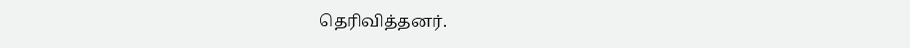தெரிவித்தனர்.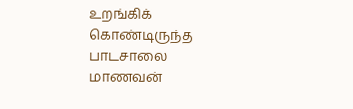உறங்கிக் கொண்டிருந்த பாடசாலை மாணவன்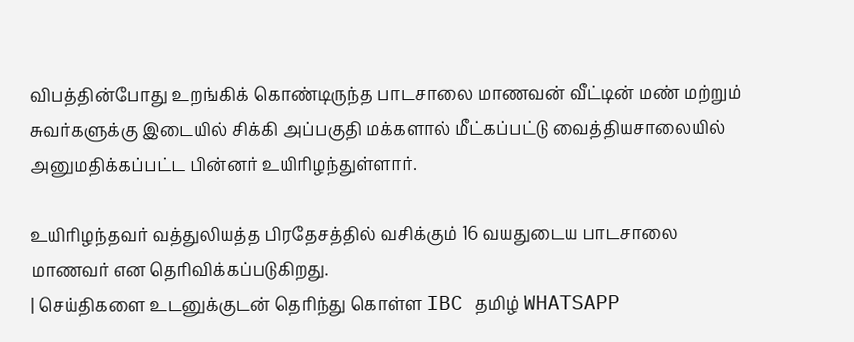விபத்தின்போது உறங்கிக் கொண்டிருந்த பாடசாலை மாணவன் வீட்டின் மண் மற்றும் சுவர்களுக்கு இடையில் சிக்கி அப்பகுதி மக்களால் மீட்கப்பட்டு வைத்தியசாலையில் அனுமதிக்கப்பட்ட பின்னர் உயிரிழந்துள்ளார்.

உயிரிழந்தவர் வத்துலியத்த பிரதேசத்தில் வசிக்கும் 16 வயதுடைய பாடசாலை மாணவர் என தெரிவிக்கப்படுகிறது.
| செய்திகளை உடனுக்குடன் தெரிந்து கொள்ள IBC தமிழ் WHATSAPP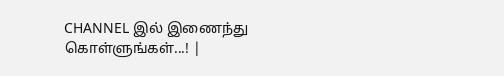CHANNEL இல் இணைந்து கொள்ளுங்கள்...! |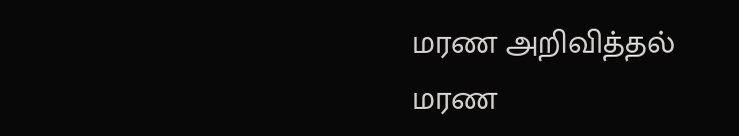மரண அறிவித்தல்
மரண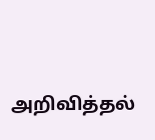அறிவித்தல்